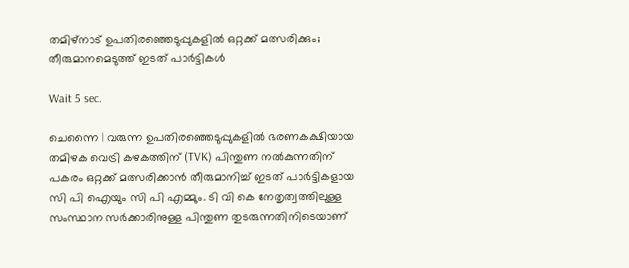തമിഴ്‌നാട് ഉപതിരഞ്ഞെടുപ്പുകളില്‍ ഒറ്റക്ക് മത്സരിക്കും; തീരുമാനമെടുത്ത് ഇടത് പാര്‍ട്ടികള്‍

Wait 5 sec.

ചെന്നൈ | വരുന്ന ഉപതിരഞ്ഞെടുപ്പുകളില്‍ ഭരണകക്ഷിയായ തമിഴക വെട്രി കഴകത്തിന് (TVK) പിന്തുണ നല്‍കുന്നതിന് പകരം ഒറ്റക്ക് മത്സരിക്കാന്‍ തീരുമാനിച്ച് ഇടത് പാര്‍ട്ടികളായ സി പി ഐയും സി പി എമ്മും. ടി വി കെ നേതൃത്വത്തിലുള്ള സംസ്ഥാന സര്‍ക്കാരിനുള്ള പിന്തുണ തുടരുന്നതിനിടെയാണ്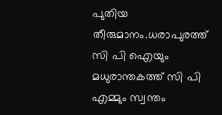പുതിയ തീരുമാനം.ധരാപുരത്ത് സി പി ഐയും മധുരാന്തകത്ത് സി പി എമ്മും സ്വന്തം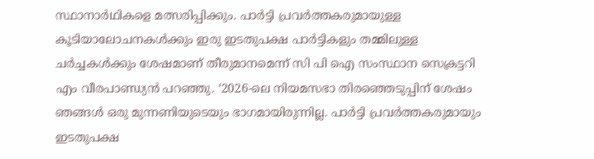സ്ഥാനാര്‍ഥികളെ മത്സരിപ്പിക്കും. പാര്‍ട്ടി പ്രവര്‍ത്തകരുമായുള്ള കൂടിയാലോചനകള്‍ക്കും ഇരു ഇടതുപക്ഷ പാര്‍ട്ടികളും തമ്മിലുള്ള ചര്‍ച്ചകള്‍ക്കും ശേഷമാണ് തീരുമാനമെന്ന് സി പി ഐ സംസ്ഥാന സെക്രട്ടറി എം വീരപാണ്ഡ്യന്‍ പറഞ്ഞു. ‘2026-ലെ നിയമസഭാ തിരഞ്ഞെടുപ്പിന് ശേഷം ഞങ്ങള്‍ ഒരു മുന്നണിയുടെയും ഭാഗമായിരുന്നില്ല. പാര്‍ട്ടി പ്രവര്‍ത്തകരുമായും ഇടതുപക്ഷ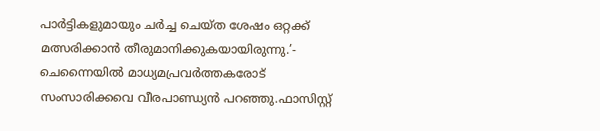പാര്‍ട്ടികളുമായും ചര്‍ച്ച ചെയ്ത ശേഷം ഒറ്റക്ക് മത്സരിക്കാന്‍ തീരുമാനിക്കുകയായിരുന്നു.’- ചെന്നൈയില്‍ മാധ്യമപ്രവര്‍ത്തകരോട് സംസാരിക്കവെ വീരപാണ്ഡ്യന്‍ പറഞ്ഞു.ഫാസിസ്റ്റ്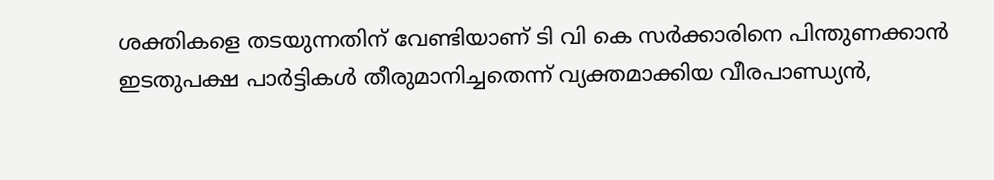ശക്തികളെ തടയുന്നതിന് വേണ്ടിയാണ് ടി വി കെ സര്‍ക്കാരിനെ പിന്തുണക്കാന്‍ ഇടതുപക്ഷ പാര്‍ട്ടികള്‍ തീരുമാനിച്ചതെന്ന് വ്യക്തമാക്കിയ വീരപാണ്ഡ്യന്‍,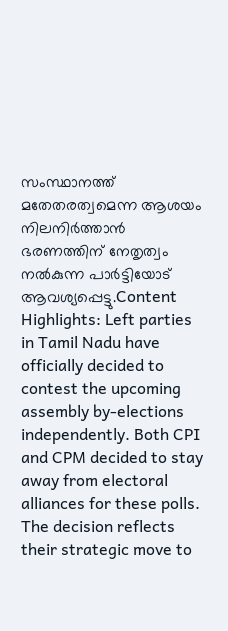സംസ്ഥാനത്ത് മതേതരത്വമെന്ന ആശയം നിലനിര്‍ത്താന്‍ ഭരണത്തിന് നേതൃത്വം നല്‍കുന്ന പാര്‍ട്ടിയോട് ആവശ്യപ്പെട്ടു.Content Highlights: Left parties in Tamil Nadu have officially decided to contest the upcoming assembly by-elections independently. Both CPI and CPM decided to stay away from electoral alliances for these polls. The decision reflects their strategic move to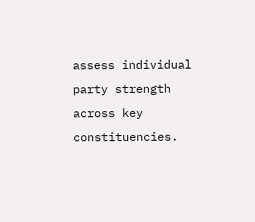assess individual party strength across key constituencies.